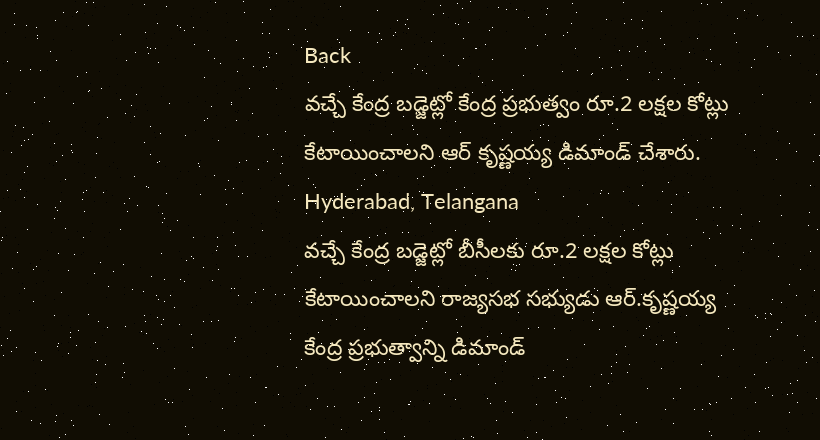Back
వచ్చే కేంద్ర బడ్జెట్లో కేంద్ర ప్రభుత్వం రూ.2 లక్షల కోట్లు కేటాయించాలని ఆర్ కృష్ణయ్య డిమాండ్ చేశారు.
Hyderabad, Telangana
వచ్చే కేంద్ర బడ్జెట్లో బీసీలకు రూ.2 లక్షల కోట్లు కేటాయించాలని రాజ్యసభ సభ్యుడు ఆర్.కృష్ణయ్య కేంద్ర ప్రభుత్వాన్ని డిమాండ్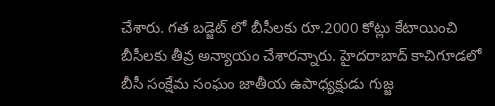చేశారు. గత బడ్జెట్ లో బీసీలకు రూ.2000 కోట్లు కేటాయించి బీసీలకు తీవ్ర అన్యాయం చేశారన్నారు. హైదరాబాద్ కాచిగూడలో బీసీ సంక్షేమ సంఘం జాతీయ ఉపాధ్యక్షుడు గుజ్జ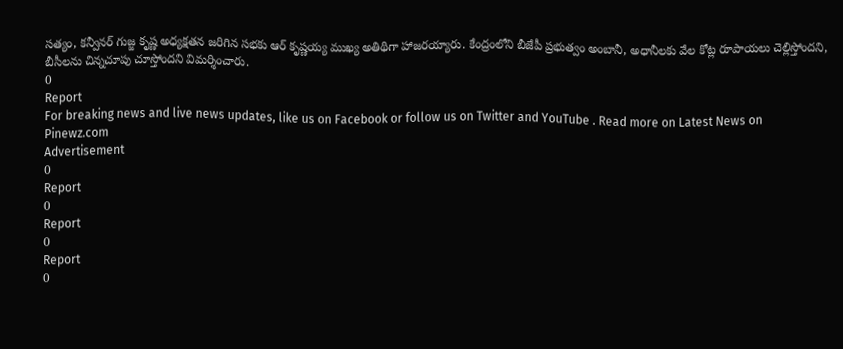సత్యం, కన్వీనర్ గుజ్జ కృష్ణ అధ్యక్షతన జరిగిన సభకు ఆర్ కృష్ణయ్య ముఖ్య అతిథిగా హాజరయ్యారు. కేంద్రంలోని బీజేపీ ప్రభుత్వం అంబానీ, అధానీలకు వేల కోట్ల రూపాయలు చెల్లిస్తోందని, బీసీలను చిన్నచూపు చూస్తోందని విమర్శించారు.
0
Report
For breaking news and live news updates, like us on Facebook or follow us on Twitter and YouTube . Read more on Latest News on Pinewz.com
Advertisement
0
Report
0
Report
0
Report
0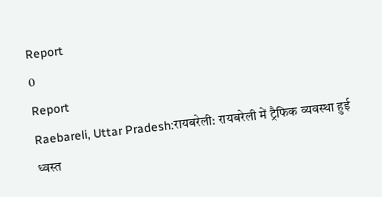Report
0
Report
Raebareli, Uttar Pradesh:रायबरेली: रायबरेली में ट्रैफिक व्यवस्था हुई ध्वस्त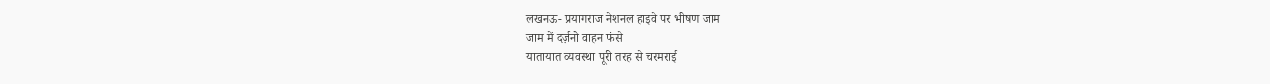लखनऊ- प्रयागराज नेशनल हाइवे पर भीषण जाम
जाम में दर्ज़नो वाहन फंसे
यातायात व्यवस्था पूरी तरह से चरमराई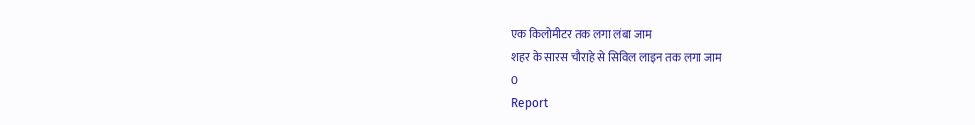एक किलोमीटर तक लगा लंबा जाम
शहर के सारस चौराहे से सिविल लाइन तक लगा जाम
0
Report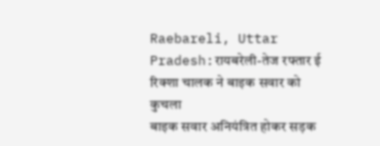Raebareli, Uttar Pradesh:रायबरेली-तेज रफ्तार ई रिक्शा चालक ने बाइक सवार को कुचला
बाइक सवार अनियंत्रित होकर सड़क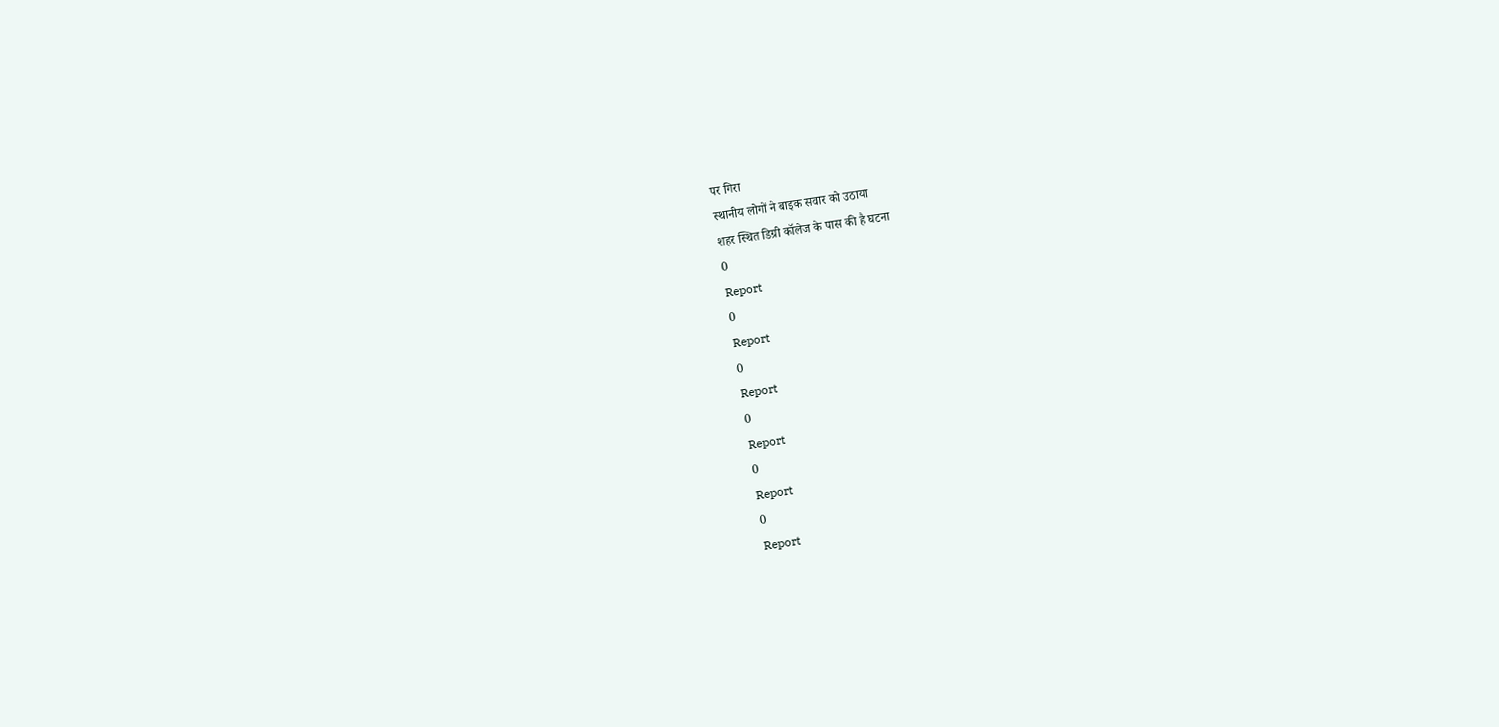पर गिरा
स्थानीय लोगों ने बाइक सवार को उठाया
शहर स्थित डिग्री कॉलेज के पास की है घटना
0
Report
0
Report
0
Report
0
Report
0
Report
0
Report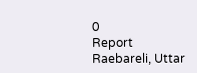0
Report
Raebareli, Uttar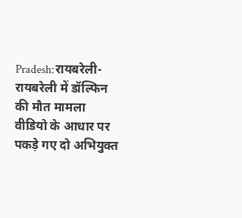Pradesh:रायबरेली-रायबरेली में डॉल्फिन की मौत मामला
वीडियो के आधार पर पकड़े गए दो अभियुक्त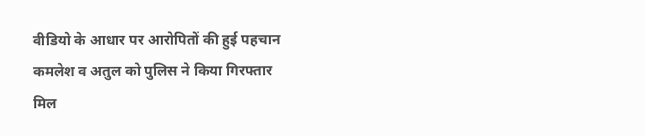वीडियो के आधार पर आरोपितों की हुई पहचान
कमलेश व अतुल को पुलिस ने किया गिरफ्तार
मिल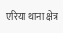एरिया थाना क्षेत्र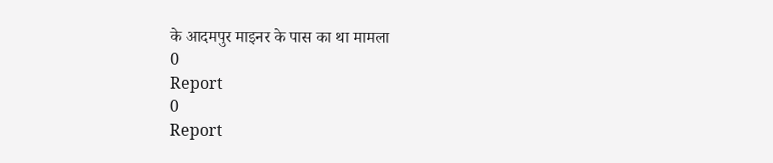के आदमपुर माइनर के पास का था मामला
0
Report
0
Report